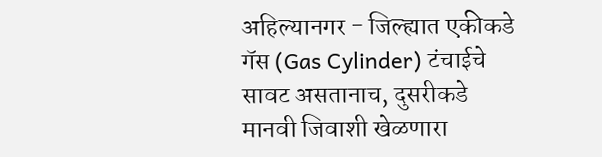अहिल्यानगर - जिल्ह्यात एकीकडे गॅस (Gas Cylinder) टंचाईचे सावट असतानाच, दुसरीकडे मानवी जिवाशी खेळणारा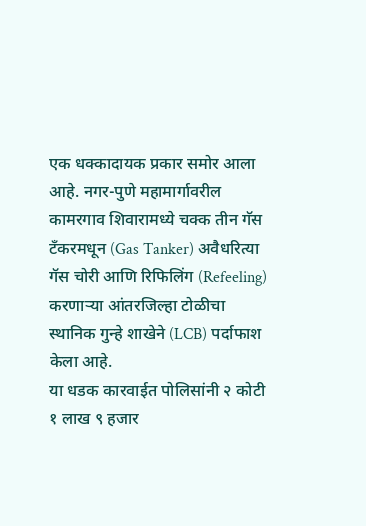एक धक्कादायक प्रकार समोर आला आहे. नगर-पुणे महामार्गावरील कामरगाव शिवारामध्ये चक्क तीन गॅस टँकरमधून (Gas Tanker) अवैधरित्या गॅस चोरी आणि रिफिलिंग (Refeeling) करणाऱ्या आंतरजिल्हा टोळीचा स्थानिक गुन्हे शाखेने (LCB) पर्दाफाश केला आहे.
या धडक कारवाईत पोलिसांनी २ कोटी १ लाख ९ हजार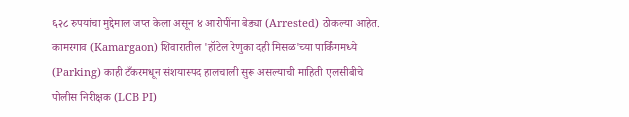६२८ रुपयांचा मुद्देमाल जप्त केला असून ४ आरोपींना बेड्या (Arrested) ठोकल्या आहेत.
कामरगाव (Kamargaon) शिवारातील 'हॉटेल रेणुका दही मिसळ'च्या पार्किंगमध्ये (Parking) काही टँकरमधून संशयास्पद हालचाली सुरू असल्याची माहिती एलसीबीचे पोलीस निरीक्षक (LCB PI)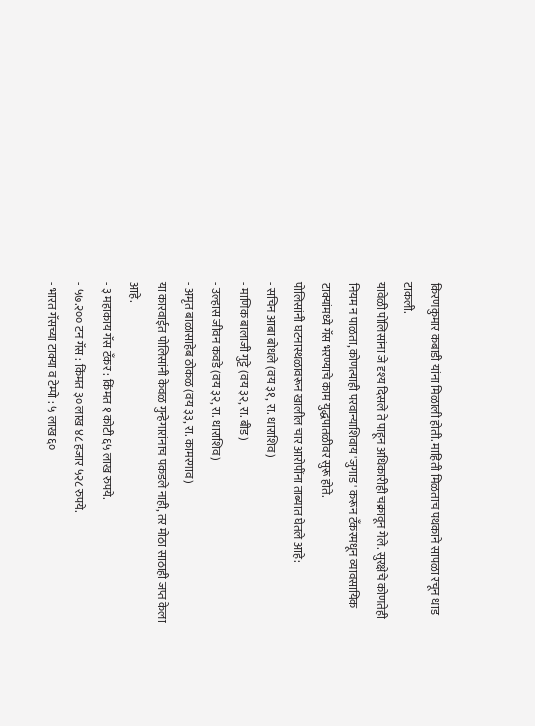किरणकुमार कबाडी यांना मिळाली होती. माहिती मिळताच पथकाने सापळा रचून धाड टाकली.
यावेळी पोलिसांना जे दृश्य दिसले ते पाहून अधिकारीही चक्रावून गेले. सुरक्षेचे कोणतेही नियम न पाळता, कोणत्याही परवान्याशिवाय 'जुगाड' करून टँकरमधून व्यावसायिक टाक्यांमध्ये गॅस भरण्याचे काम युद्धपातळीवर सुरू होते.
पोलिसांनी घटनास्थळावरून खालील चार आरोपींना ताब्यात घेतले आहे:
- सचिन आबा बोधले (वय ३१, रा. धाराशिव)
- माणिक बालाजी गुट्टे (वय ३२, रा. बीड)
- उल्हास जीवन कवडे (वय ३२, रा. धाराशिव)
- अमृत बाळासाहेब ठोकळ (वय ३३, रा. कामरगाव)
या कारवाईत पोलिसांनी केवळ गुन्हेगारांनाच पकडले नाही, तर मोठा साठाही जप्त केला आहे.
- ३ महाकाय गॅस टँकर : किंमत १ कोटी ६५ लाख रुपये.
- ५७.२०० टन गॅस : किंमत ३० लाख ४८ हजार ५२८ रुपये.
- भारत गॅसच्या टाक्या व टेम्पो : ५ लाख ६०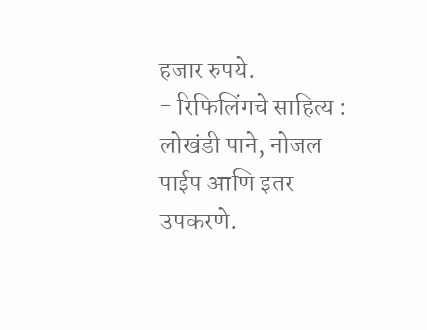हजार रुपये.
- रिफिलिंगचे साहित्य : लोखंडी पाने, नोजल पाईप आणि इतर उपकरणे.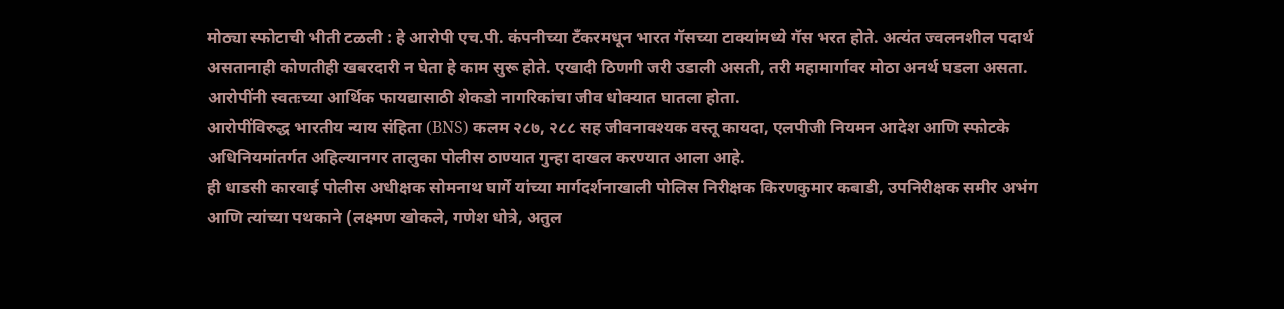मोठ्या स्फोटाची भीती टळली : हे आरोपी एच.पी. कंपनीच्या टँकरमधून भारत गॅसच्या टाक्यांमध्ये गॅस भरत होते. अत्यंत ज्वलनशील पदार्थ असतानाही कोणतीही खबरदारी न घेता हे काम सुरू होते. एखादी ठिणगी जरी उडाली असती, तरी महामार्गावर मोठा अनर्थ घडला असता. आरोपींनी स्वतःच्या आर्थिक फायद्यासाठी शेकडो नागरिकांचा जीव धोक्यात घातला होता.
आरोपींविरुद्ध भारतीय न्याय संहिता (BNS) कलम २८७, २८८ सह जीवनावश्यक वस्तू कायदा, एलपीजी नियमन आदेश आणि स्फोटके अधिनियमांतर्गत अहिल्यानगर तालुका पोलीस ठाण्यात गुन्हा दाखल करण्यात आला आहे.
ही धाडसी कारवाई पोलीस अधीक्षक सोमनाथ घार्गे यांच्या मार्गदर्शनाखाली पोलिस निरीक्षक किरणकुमार कबाडी, उपनिरीक्षक समीर अभंग आणि त्यांच्या पथकाने (लक्ष्मण खोकले, गणेश धोत्रे, अतुल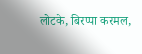लोटके, बिरप्पा करमल,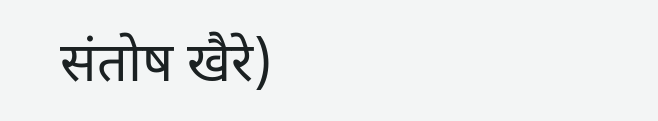संतोष खैरे)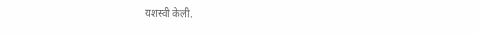यशस्वी केली.